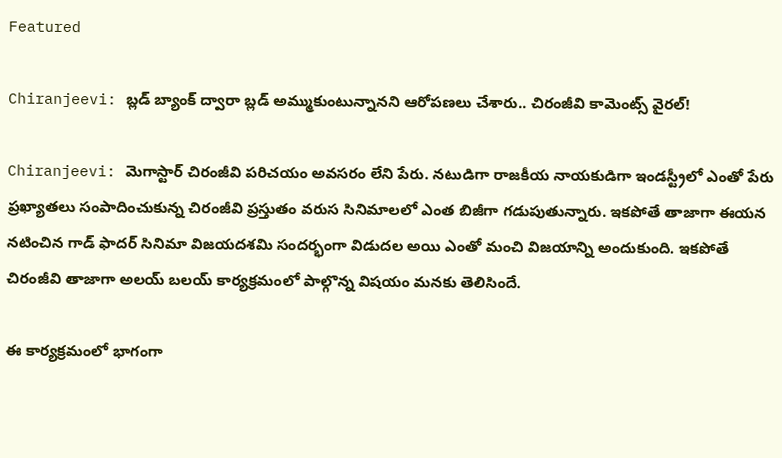Featured

Chiranjeevi: బ్లడ్ బ్యాంక్ ద్వారా బ్లడ్ అమ్ముకుంటున్నానని ఆరోపణలు చేశారు.. చిరంజీవి కామెంట్స్ వైరల్!

Chiranjeevi: మెగాస్టార్ చిరంజీవి పరిచయం అవసరం లేని పేరు. నటుడిగా రాజకీయ నాయకుడిగా ఇండస్ట్రీలో ఎంతో పేరు ప్రఖ్యాతలు సంపాదించుకున్న చిరంజీవి ప్రస్తుతం వరుస సినిమాలలో ఎంత బిజీగా గడుపుతున్నారు. ఇకపోతే తాజాగా ఈయన నటించిన గాడ్ ఫాదర్ సినిమా విజయదశమి సందర్భంగా విడుదల అయి ఎంతో మంచి విజయాన్ని అందుకుంది. ఇకపోతే చిరంజీవి తాజాగా అలయ్ బలయ్ కార్యక్రమంలో పాల్గొన్న విషయం మనకు తెలిసిందే.

ఈ కార్యక్రమంలో భాగంగా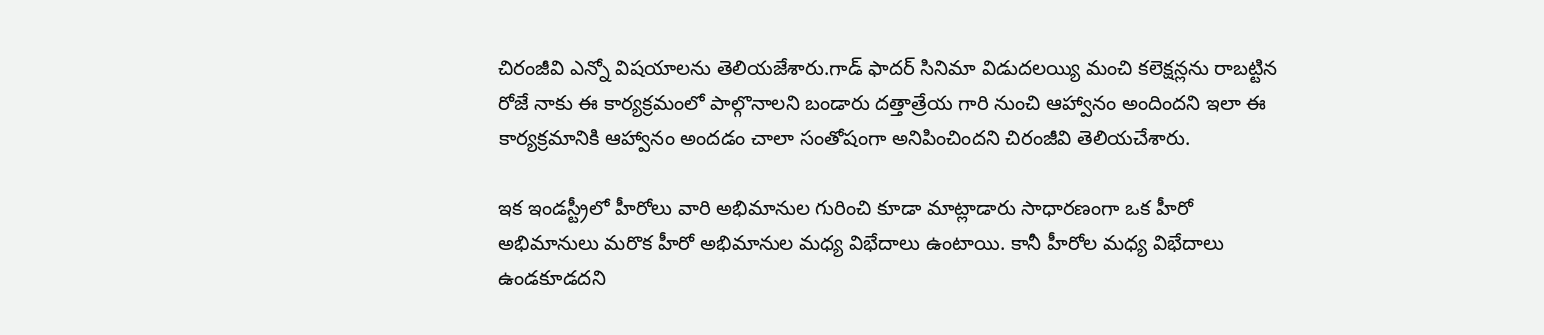చిరంజీవి ఎన్నో విషయాలను తెలియజేశారు.గాడ్ ఫాదర్ సినిమా విడుదలయ్యి మంచి కలెక్షన్లను రాబట్టిన రోజే నాకు ఈ కార్యక్రమంలో పాల్గొనాలని బండారు దత్తాత్రేయ గారి నుంచి ఆహ్వానం అందిందని ఇలా ఈ కార్యక్రమానికి ఆహ్వానం అందడం చాలా సంతోషంగా అనిపించిందని చిరంజీవి తెలియచేశారు.

ఇక ఇండస్ట్రీలో హీరోలు వారి అభిమానుల గురించి కూడా మాట్లాడారు సాధారణంగా ఒక హీరో అభిమానులు మరొక హీరో అభిమానుల మధ్య విభేదాలు ఉంటాయి. కానీ హీరోల మధ్య విభేదాలు ఉండకూడదని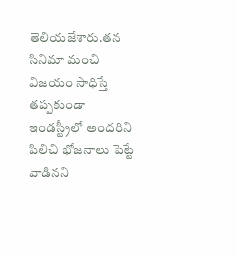తెలియజేశారు.తన సినిమా మంచి విజయం సాధిస్తే తప్పకుండా ఇండస్ట్రీలో అందరిని పిలిచి భోజనాలు పెట్టే వాడినని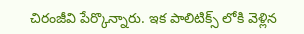చిరంజీవి పేర్కొన్నారు. ఇక పాలిటిక్స్ లోకి వెళ్లిన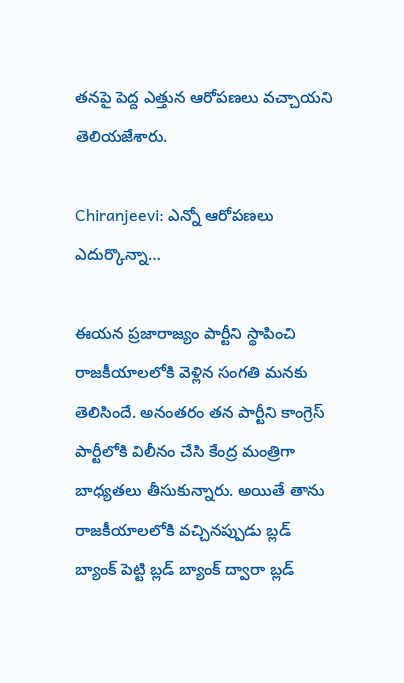తనపై పెద్ద ఎత్తున ఆరోపణలు వచ్చాయని తెలియజేశారు.

Chiranjeevi: ఎన్నో ఆరోపణలు ఎదుర్కొన్నా…

ఈయన ప్రజారాజ్యం పార్టీని స్థాపించి రాజకీయాలలోకి వెళ్లిన సంగతి మనకు తెలిసిందే. అనంతరం తన పార్టీని కాంగ్రెస్ పార్టీలోకి విలీనం చేసి కేంద్ర మంత్రిగా బాధ్యతలు తీసుకున్నారు. అయితే తాను రాజకీయాలలోకి వచ్చినప్పుడు బ్లడ్ బ్యాంక్ పెట్టి బ్లడ్ బ్యాంక్ ద్వారా బ్లడ్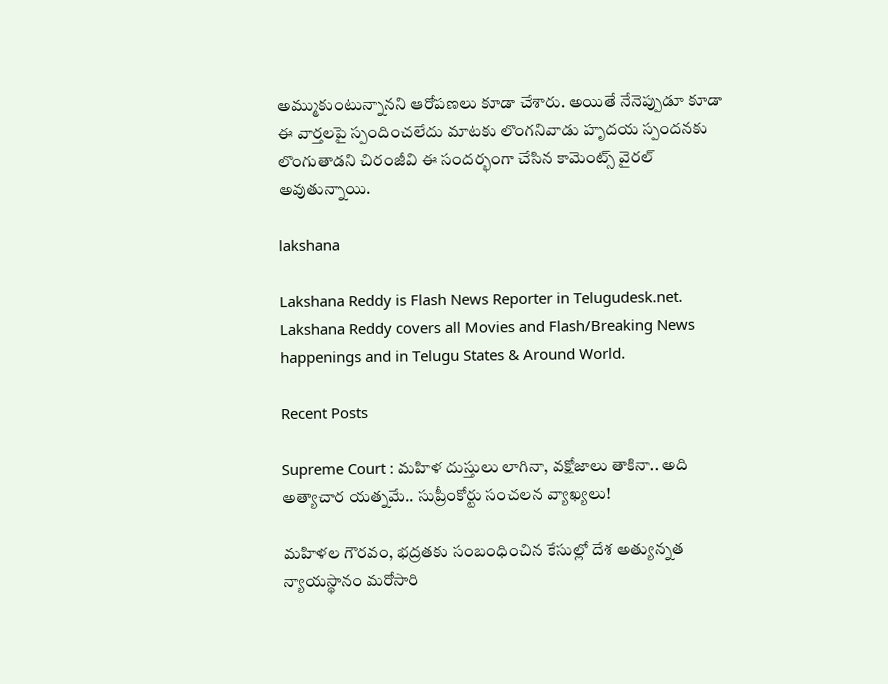అమ్ముకుంటున్నానని ఆరోపణలు కూడా చేశారు. అయితే నేనెప్పుడూ కూడా ఈ వార్తలపై స్పందించలేదు మాటకు లొంగనివాడు హృదయ స్పందనకు లొంగుతాడని చిరంజీవి ఈ సందర్భంగా చేసిన కామెంట్స్ వైరల్ అవుతున్నాయి.

lakshana

Lakshana Reddy is Flash News Reporter in Telugudesk.net. Lakshana Reddy covers all Movies and Flash/Breaking News happenings and in Telugu States & Around World.

Recent Posts

Supreme Court : మహిళ దుస్తులు లాగినా, వక్షోజాలు తాకినా.. అది అత్యాచార యత్నమే.. సుప్రీంకోర్టు సంచలన వ్యాఖ్యలు!

మహిళల గౌరవం, భద్రతకు సంబంధించిన కేసుల్లో దేశ అత్యున్నత న్యాయస్థానం మరోసారి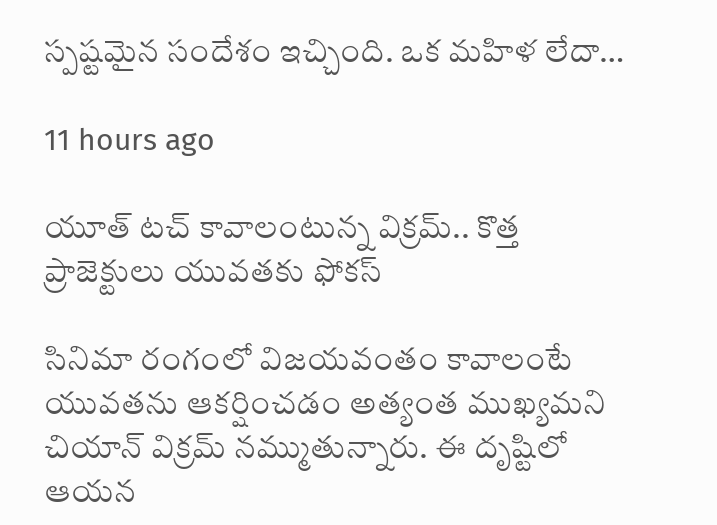స్పష్టమైన సందేశం ఇచ్చింది. ఒక మహిళ లేదా…

11 hours ago

యూత్ టచ్ కావాలంటున్న విక్రమ్.. కొత్త ప్రాజెక్టులు యువతకు ఫోకస్

సినిమా రంగంలో విజయవంతం కావాలంటే యువతను ఆకర్షించడం అత్యంత ముఖ్యమని చియాన్ విక్రమ్ నమ్ముతున్నారు. ఈ దృష్టిలో ఆయన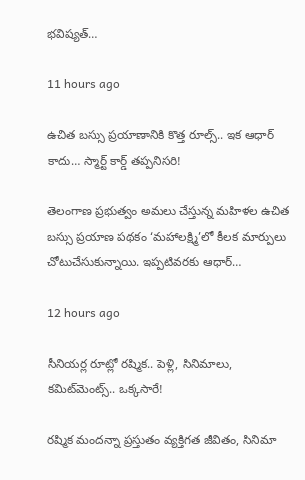భవిష్యత్…

11 hours ago

ఉచిత బస్సు ప్రయాణానికి కొత్త రూల్స్.. ఇక ఆధార్ కాదు… స్మార్ట్ కార్డ్ తప్పనిసరి!

తెలంగాణ ప్రభుత్వం అమలు చేస్తున్న మహిళల ఉచిత బస్సు ప్రయాణ పథకం ‘మహాలక్ష్మి’లో కీలక మార్పులు చోటుచేసుకున్నాయి. ఇప్పటివరకు ఆధార్…

12 hours ago

సీనియర్ల రూట్లో రష్మిక.. పెళ్లి, సినిమాలు, కమిట్‌మెంట్స్.. ఒక్కసారే!

రష్మిక మందన్నా ప్రస్తుతం వ్యక్తిగత జీవితం, సినిమా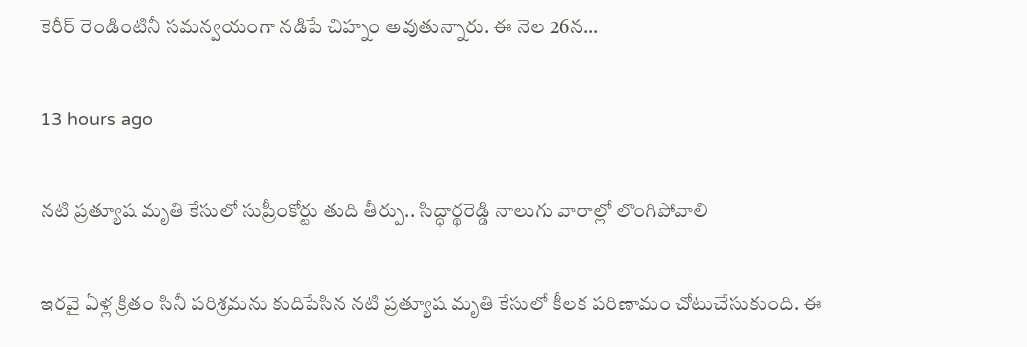కెరీర్ రెండింటినీ సమన్వయంగా నడిపే చిహ్నం అవుతున్నారు. ఈ నెల 26న…

13 hours ago

నటి ప్రత్యూష మృతి కేసులో సుప్రీంకోర్టు తుది తీర్పు.. సిద్ధార్థరెడ్డి నాలుగు వారాల్లో లొంగిపోవాలి

ఇరవై ఏళ్ల క్రితం సినీ పరిశ్రమను కుదిపేసిన నటి ప్రత్యూష మృతి కేసులో కీలక పరిణామం చోటుచేసుకుంది. ఈ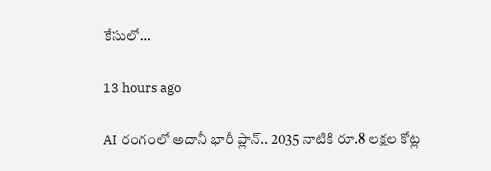కేసులో…

13 hours ago

AI రంగంలో అదానీ భారీ ప్లాన్.. 2035 నాటికి రూ.8 లక్షల కోట్ల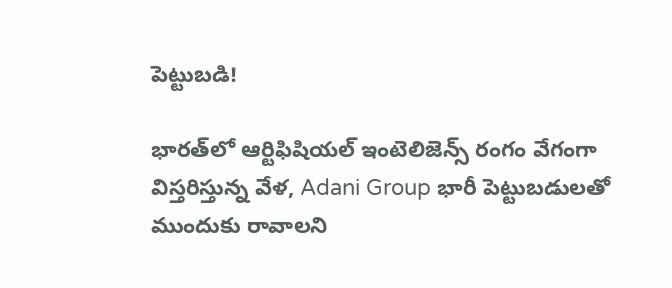పెట్టుబడి!

భారత్‌లో ఆర్టిఫిషియల్ ఇంటెలిజెన్స్ రంగం వేగంగా విస్తరిస్తున్న వేళ, Adani Group భారీ పెట్టుబడులతో ముందుకు రావాలని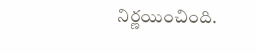నిర్ణయించింది.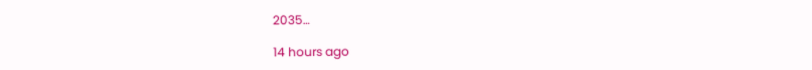2035…

14 hours ago